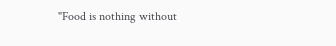"Food is nothing without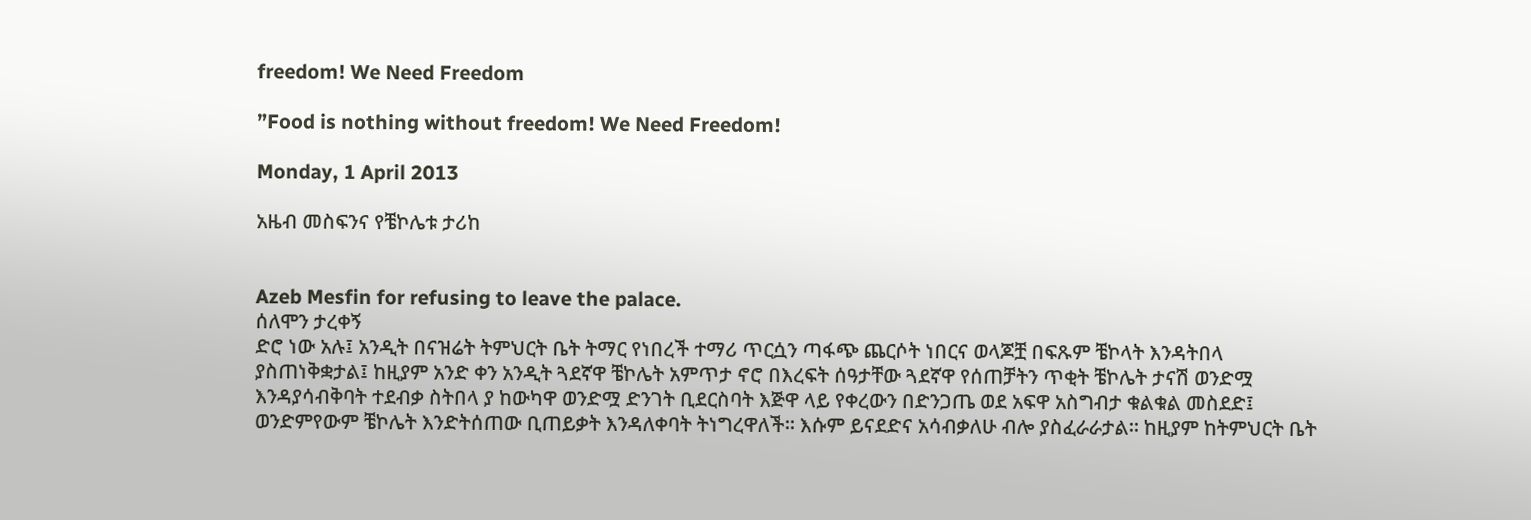freedom! We Need Freedom

”Food is nothing without freedom! We Need Freedom!

Monday, 1 April 2013

አዜብ መስፍንና የቼኮሌቱ ታሪከ


Azeb Mesfin for refusing to leave the palace.
ሰለሞን ታረቀኝ
ድሮ ነው አሉ፤ አንዲት በናዝሬት ትምህርት ቤት ትማር የነበረች ተማሪ ጥርሷን ጣፋጭ ጨርሶት ነበርና ወላጆቿ በፍጹም ቼኮላት እንዳትበላ ያስጠነቅቋታል፤ ከዚያም አንድ ቀን አንዲት ጓደኛዋ ቼኮሌት አምጥታ ኖሮ በእረፍት ሰዓታቸው ጓደኛዋ የሰጠቻትን ጥቂት ቼኮሌት ታናሽ ወንድሟ እንዳያሳብቅባት ተደብቃ ስትበላ ያ ከውካዋ ወንድሟ ድንገት ቢደርስባት እጅዋ ላይ የቀረውን በድንጋጤ ወደ አፍዋ አስግብታ ቁልቁል መስደድ፤ ወንድምየውም ቼኮሌት እንድትሰጠው ቢጠይቃት እንዳለቀባት ትነግረዋለች። እሱም ይናደድና አሳብቃለሁ ብሎ ያስፈራራታል። ከዚያም ከትምህርት ቤት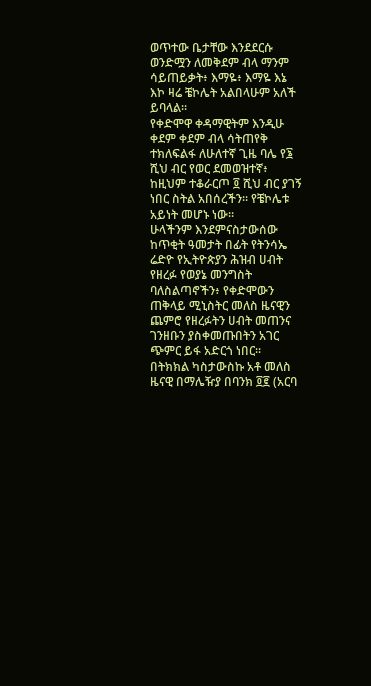ወጥተው ቤታቸው እንደደርሱ ወንድሟን ለመቅደም ብላ ማንም ሳይጠይቃት፥ እማዬ፥ እማዬ እኔ እኮ ዛሬ ቼኮሌት አልበላሁም አለች ይባላል።
የቀድሞዋ ቀዳማዊትም እንዲሁ ቀደም ቀደም ብላ ሳትጠየቅ ተክለፍልፋ ለሁለተኛ ጊዜ ባሌ የ፮ ሺህ ብር የወር ደመወዝተኛ፥ ከዚህም ተቆራርጦ ፬ ሺህ ብር ያገኝ ነበር ስትል አበሰረችን። የቼኮሌቱ አይነት መሆኑ ነው።
ሁላችንም እንደምናስታውሰው ከጥቂት ዓመታት በፊት የትንሳኤ ሬድዮ የኢትዮጵያን ሕዝብ ሀብት የዘረፉ የወያኔ መንግስት ባለስልጣኖችን፥ የቀድሞውን ጠቅላይ ሚኒስትር መለስ ዜናዊን ጨምሮ የዘረፉትን ሀብት መጠንና ገንዘቡን ያስቀመጡበትን አገር ጭምር ይፋ አድርጎ ነበር። በትክክል ካስታውስኩ አቶ መለስ ዜናዊ በማሌዥያ በባንክ ፬፪ (አርባ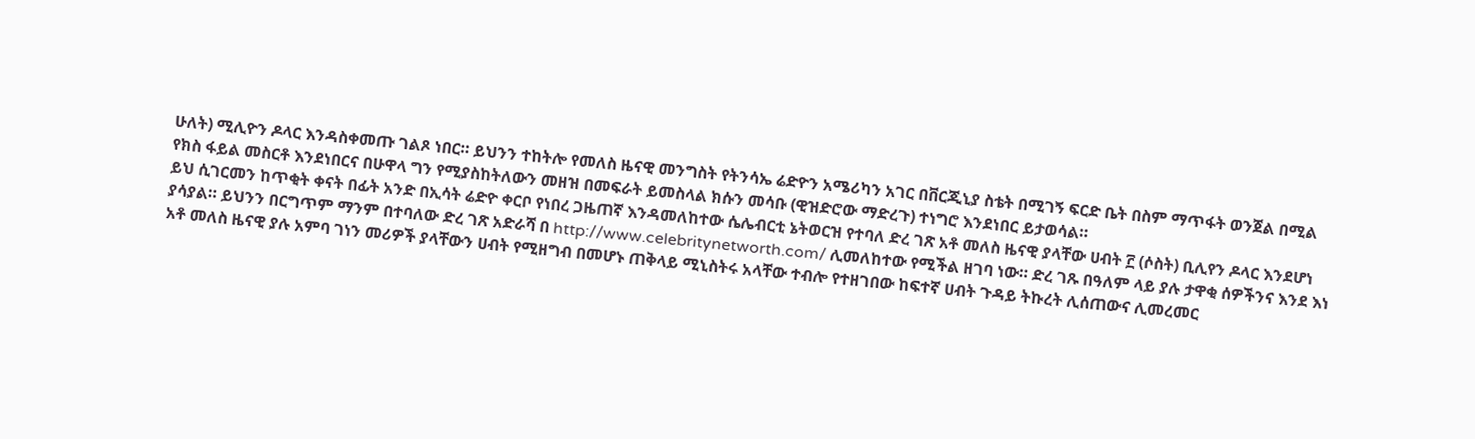ሁለት) ሚሊዮን ዶላር እንዳስቀመጡ ገልጾ ነበር። ይህንን ተከትሎ የመለስ ዜናዊ መንግስት የትንሳኤ ሬድዮን አሜሪካን አገር በቨርጂኒያ ስቴት በሚገኝ ፍርድ ቤት በስም ማጥፋት ወንጀል በሚል የክስ ፋይል መስርቶ እንደነበርና በሁዋላ ግን የሚያስከትለውን መዘዝ በመፍራት ይመስላል ክሱን መሳቡ (ዊዝድሮው ማድረጉ) ተነግሮ እንደነበር ይታወሳል።
ይህ ሲገርመን ከጥቂት ቀናት በፊት አንድ በኢሳት ሬድዮ ቀርቦ የነበረ ጋዜጠኛ እንዳመለከተው ሴሌብርቲ ኔትወርዝ የተባለ ድረ ገጽ አቶ መለስ ዜናዊ ያላቸው ሀብት ፫ (ሶስት) ቢሊየን ዶላር እንደሆነ ያሳያል። ይህንን በርግጥም ማንም በተባለው ድረ ገጽ አድራሻ በ http://www.celebritynetworth.com/ ሊመለከተው የሚችል ዘገባ ነው። ድረ ገጹ በዓለም ላይ ያሉ ታዋቂ ሰዎችንና እንደ እነ አቶ መለስ ዜናዊ ያሉ አምባ ገነን መሪዎች ያላቸውን ሀብት የሚዘግብ በመሆኑ ጠቅላይ ሚኒስትሩ አላቸው ተብሎ የተዘገበው ከፍተኛ ሀብት ጉዳይ ትኩረት ሊሰጠውና ሊመረመር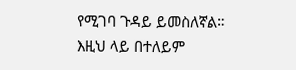የሚገባ ጉዳይ ይመስለኛል።
እዚህ ላይ በተለይም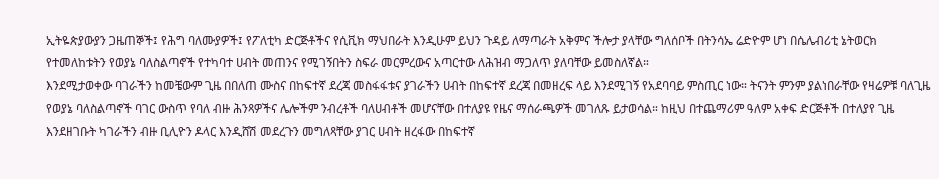ኢትዬጵያውያን ጋዜጠኞች፤ የሕግ ባለሙያዎች፤ የፖለቲካ ድርጅቶችና የሲቪክ ማህበራት እንዲሁም ይህን ጉዳይ ለማጣራት አቅምና ችሎታ ያላቸው ግለሰቦች በትንሳኤ ሬድዮም ሆነ በሴሌብሪቲ ኔትወርክ የተመለከቱትን የወያኔ ባለስልጣኖች የተካባተ ሀብት መጠንና የሚገኝበትን ስፍራ መርምረውና አጣርተው ለሕዝብ ማጋለጥ ያለባቸው ይመስለኛል።
እንደሚታወቀው ባገራችን ከመቼውም ጊዜ በበለጠ ሙስና በከፍተኛ ደረጃ መስፋፋቱና ያገራችን ሀብት በከፍተኛ ደረጃ በመዘረፍ ላይ እንደሚገኝ የአደባባይ ምስጢር ነው። ትናንት ምንም ያልነበራቸው የዛሬዎቹ ባለጊዜ የወያኔ ባለስልጣኖች ባገር ውስጥ የባለ ብዙ ሕንጻዎችና ሌሎችም ንብረቶች ባለሀብቶች መሆናቸው በተለያዩ የዜና ማሰራጫዎች መገለጹ ይታወሳል። ከዚህ በተጨማሪም ዓለም አቀፍ ድርጅቶች በተለያየ ጊዜ እንደዘገቡት ካገራችን ብዙ ቢሊዮን ዶላር እንዲሸሽ መደረጉን መግለጻቸው ያገር ሀብት ዘረፋው በከፍተኛ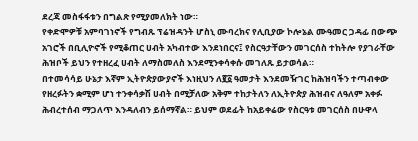ደረጃ መስፋፋቱን በግልጽ የሚያመለክት ነው።
የቀድሞዎቹ አምባገነኖች የግብጹ ፕሬዝዳንት ሆስኒ ሙባረክና የሊቢያው ኮሎኔል ሙዓመር ጋዳፊ በውጭ አገሮች በቢሊዮኖች የሚቆጠር ሀብት አካብተው እንደነበርና፤ የስርዓታቸውን መገርሰስ ተከትሎ የያገራቸው ሕዝቦች ይህን የተዘረፈ ሀብት ለማስመለስ እንደሚንቀሳቀሱ መገለጹ ይታወሳል።
በተመሳሳይ ሁኔታ እኛም ኢትዮጵያውያኖች እነዚህን ለ፪፩ ዓመታት እንደመዥገር ከሕዝባችን ተጣብቀው የዘረፉትን ቋሚም ሆነ ተንቀሳቃሽ ሀብት በሚቻለው አቅም ተከታትለን ለኢትዮጵያ ሕዝብና ለዓለም አቀፉ ሕብረተሰብ ማጋለጥ እንዳለብን ይሰማኛል። ይህም ወደፊት ከአይቀሬው የስርዓቱ መገርሰስ በሁዋላ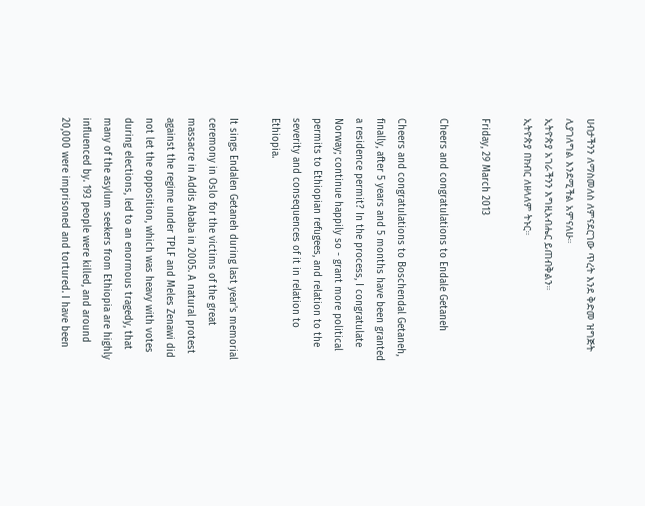ሀብታችንን ለማስመለስ ለምናደርገው ጥረት እንደ ቅድመ ዝግጅት ሊያገለግል እንደሚችል አምናለሁ።
ኢትዮጵያ አገራችንን እግዚአብሔር ይጠብቅልን።
ኢትዮጵያ በክብር ለዘላለም ትኑር።

Friday, 29 March 2013

Cheers and congratulations to Endale Getaneh

Cheers and congratulations to Boschendal Getaneh, finally, after 5 years and 5 months have been granted a residence permit? In the process, I congratulate Norway; continue happily so - grant more political permits to Ethiopian refugees, and relation to the severity and consequences of it in relation to Ethiopia.

It sings Endalen Getaneh during last year's memorial ceremony in Oslo for the victims of the great massacre in Addis Ababa in 2005. A natural protest against the regime under TPLF and Meles Zenawi did not let the opposition, which was heavy with votes during elections, led to an enormous tragedy, that many of the asylum seekers from Ethiopia are highly influenced by. 193 people were killed, and around 20,000 were imprisoned and tortured. I have been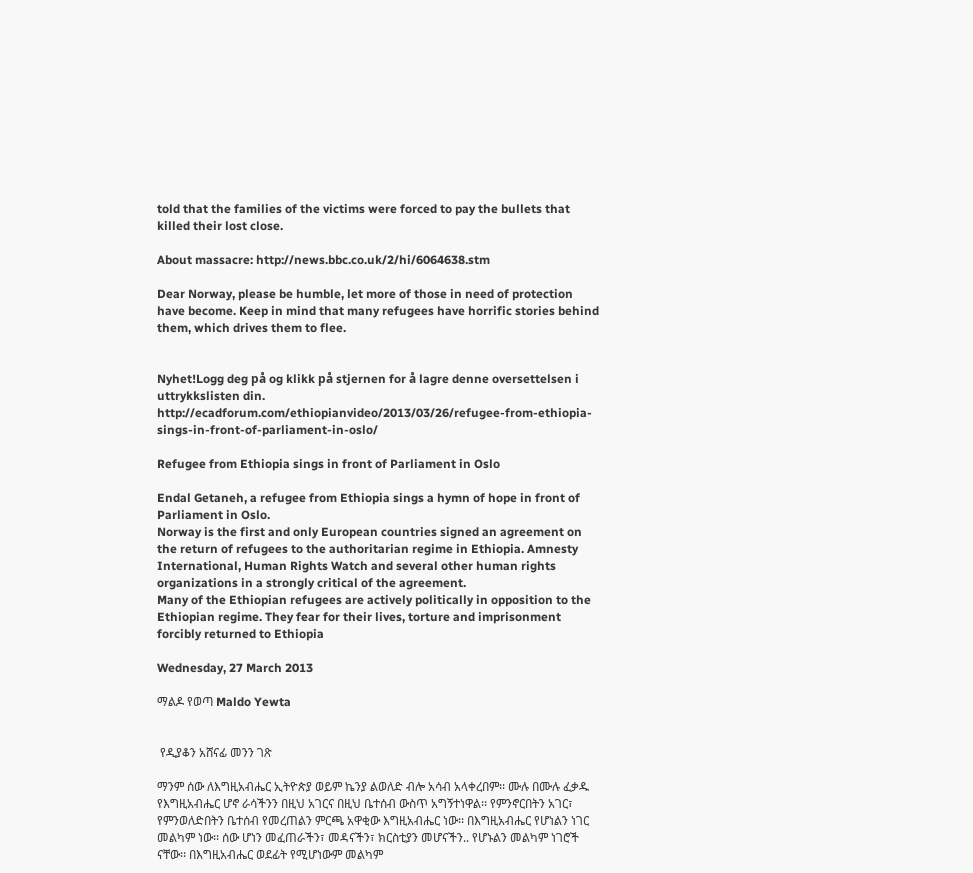told that the families of the victims were forced to pay the bullets that killed their lost close.

About massacre: http://news.bbc.co.uk/2/hi/6064638.stm

Dear Norway, please be humble, let more of those in need of protection have become. Keep in mind that many refugees have horrific stories behind them, which drives them to flee.


Nyhet!Logg deg på og klikk på stjernen for å lagre denne oversettelsen i uttrykkslisten din.
http://ecadforum.com/ethiopianvideo/2013/03/26/refugee-from-ethiopia-sings-in-front-of-parliament-in-oslo/

Refugee from Ethiopia sings in front of Parliament in Oslo

Endal Getaneh, a refugee from Ethiopia sings a hymn of hope in front of Parliament in Oslo.
Norway is the first and only European countries signed an agreement on the return of refugees to the authoritarian regime in Ethiopia. Amnesty International, Human Rights Watch and several other human rights organizations in a strongly critical of the agreement.
Many of the Ethiopian refugees are actively politically in opposition to the Ethiopian regime. They fear for their lives, torture and imprisonment forcibly returned to Ethiopia

Wednesday, 27 March 2013

ማልዶ የወጣ Maldo Yewta


 የዲያቆን አሸናፊ መንን ገጽ

ማንም ሰው ለእግዚአብሔር ኢትዮጵያ ወይም ኬንያ ልወለድ ብሎ አሳብ አላቀረበም፡፡ ሙሉ በሙሉ ፈቃዱ የእግዚአብሔር ሆኖ ራሳችንን በዚህ አገርና በዚህ ቤተሰብ ውስጥ አግኝተነዋል፡፡ የምንኖርበትን አገር፣ የምንወለድበትን ቤተሰብ የመረጠልን ምርጫ አዋቂው እግዚአብሔር ነው፡፡ በእግዚአብሔር የሆነልን ነገር መልካም ነው፡፡ ሰው ሆነን መፈጠራችን፣ መዳናችን፣ ክርስቲያን መሆናችን.. የሆኑልን መልካም ነገሮች ናቸው፡፡ በእግዚአብሔር ወደፊት የሚሆነውም መልካም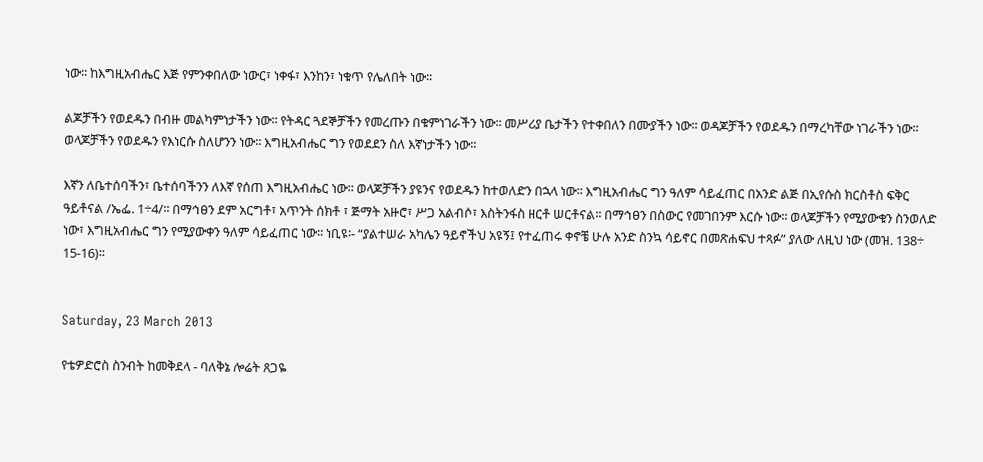ነው፡፡ ከእግዚአብሔር እጅ የምንቀበለው ነውር፣ ነቀፋ፣ እንከን፣ ነቁጥ የሌለበት ነው፡፡

ልጆቻችን የወደዱን በብዙ መልካምነታችን ነው፡፡ የትዳር ጓደኞቻችን የመረጡን በቁምነገራችን ነው፡፡ መሥሪያ ቤታችን የተቀበለን በሙያችን ነው፡፡ ወዳጆቻችን የወደዱን በማረካቸው ነገራችን ነው፡፡ ወላጆቻችን የወደዱን የእነርሱ ስለሆንን ነው፡፡ እግዚአብሔር ግን የወደደን ስለ እኛነታችን ነው፡፡

እኛን ለቤተሰባችን፣ ቤተሰባችንን ለእኛ የሰጠ እግዚአብሔር ነው፡፡ ወላጆቻችን ያዩንና የወደዱን ከተወለድን በኋላ ነው፡፡ እግዚአብሔር ግን ዓለም ሳይፈጠር በአንድ ልጅ በኢየሱስ ክርስቶስ ፍቅር ዓይቶናል /ኤፌ. 1÷4/፡፡ በማኅፀን ደም አርግቶ፣ አጥንት ሰክቶ ፣ ጅማት አዙሮ፣ ሥጋ አልብሶ፣ እስትንፋስ ዘርቶ ሠርቶናል፡፡ በማኅፀን በስውር የመገበንም እርሱ ነው፡፡ ወላጆቻችን የሚያውቁን ስንወለድ ነው፣ እግዚአብሔር ግን የሚያውቀን ዓለም ሳይፈጠር ነው፡፡ ነቢዩ፡- “ያልተሠራ አካሌን ዓይኖችህ አዩኝ፤ የተፈጠሩ ቀኖቼ ሁሉ አንድ ስንኳ ሳይኖር በመጽሐፍህ ተጻፉ” ያለው ለዚህ ነው (መዝ. 138÷ 15-16)፡፡


Saturday, 23 March 2013

የቴዎድሮስ ስንብት ከመቅደላ - ባለቅኔ ሎሬት ጸጋዬ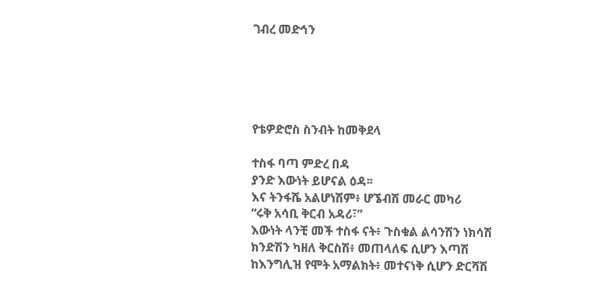ገብረ መድኅን





የቴዎድሮስ ስንብት ከመቅደላ

ተስፋ ባጣ ምድረ በዳ
ያንድ እውነት ይሆናል ዕዳ፡፡
እና ትንፋሼ አልሆነሽም፥ ሆኜብሽ መራር መካሪ
“ሩቅ አሳቢ ቅርብ አዳሪ፣”
እውነት ላንቺ መች ተስፋ ናት፥ ጉስቁል ልሳንሽን ነክሳሽ
ክንድሽን ካዘለ ቅርስሽ፥ መጠላለፍ ሲሆን እጣሽ
ከእንግሊዝ የሞት አማልክት፥ መተናነቅ ሲሆን ድርሻሽ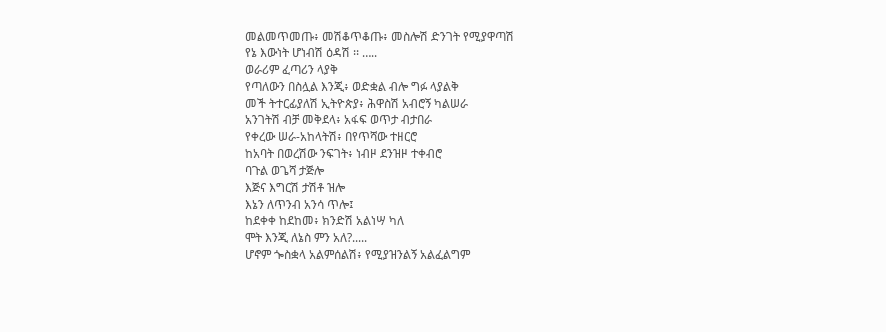መልመጥመጡ፥ መሽቆጥቆጡ፥ መስሎሽ ድንገት የሚያዋጣሽ
የኔ እውነት ሆነብሽ ዕዳሽ ፡፡ …..
ወራሪም ፈጣሪን ላያቅ
የጣለውን በስሏል እንጂ፥ ወድቋል ብሎ ግፉ ላያልቅ
መች ትተርፊያለሽ ኢትዮጵያ፥ ሕዋስሽ አብሮኝ ካልሠራ
አንገትሽ ብቻ መቅደላ፥ አፋፍ ወጥታ ብታበራ
የቀረው ሠራ-አከላትሽ፥ በየጥሻው ተዘርሮ
ከአባት በወረሽው ንፍገት፥ ነብዞ ደንዝዞ ተቀብሮ
ባጉል ወጌሻ ታጅሎ
እጅና እግርሽ ታሽቶ ዝሎ
እኔን ለጥንብ አንሳ ጥሎ፤
ከደቀቀ ከደከመ፥ ክንድሽ አልነሣ ካለ
ሞት እንጂ ለኔስ ምን አለ?.....
ሆኖም ጐስቋላ አልምሰልሽ፥ የሚያዝንልኝ አልፈልግም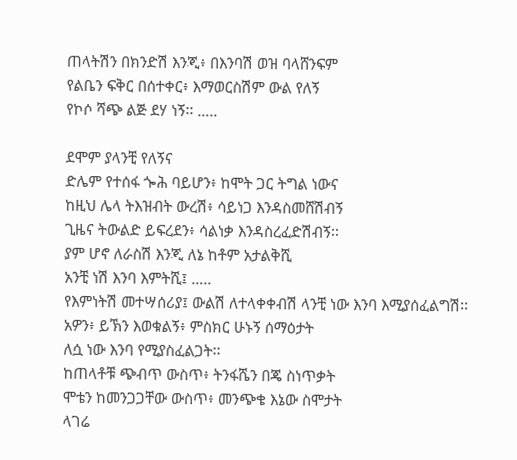ጠላትሽን በክንድሽ እንጂ፥ በእንባሽ ወዝ ባላሸንፍም
የልቤን ፍቅር በሰተቀር፥ እማወርስሽም ውል የለኝ
የኮሶ ሻጭ ልጅ ደሃ ነኝ፡፡ …..

ደሞም ያላንቺ የለኝና
ድሌም የተሰፋ ጐሕ ባይሆን፥ ከሞት ጋር ትግል ነውና
ከዚህ ሌላ ትእዝብት ውረሽ፥ ሳይነጋ እንዳስመሸሽብኝ
ጊዜና ትውልድ ይፍረደን፥ ሳልነቃ እንዳስረፈድሽብኝ፡፡
ያም ሆኖ ለራስሽ እንጂ ለኔ ከቶም አታልቅሺ
አንቺ ነሽ እንባ እምትሺ፤ …..
የእምነትሽ መተሣሰሪያ፤ ውልሽ ለተላቀቀብሽ ላንቺ ነው እንባ እሚያሰፈልግሽ፡፡
አዎን፥ ይኽን እወቁልኝ፥ ምስክር ሁኑኝ ሰማዕታት
ለሷ ነው እንባ የሚያስፈልጋት፡፡
ከጠላቶቹ ጭብጥ ውስጥ፥ ትንፋሼን በጄ ስነጥቃት
ሞቴን ከመንጋጋቸው ውስጥ፥ መንጭቄ እኔው ስሞታት
ላገሬ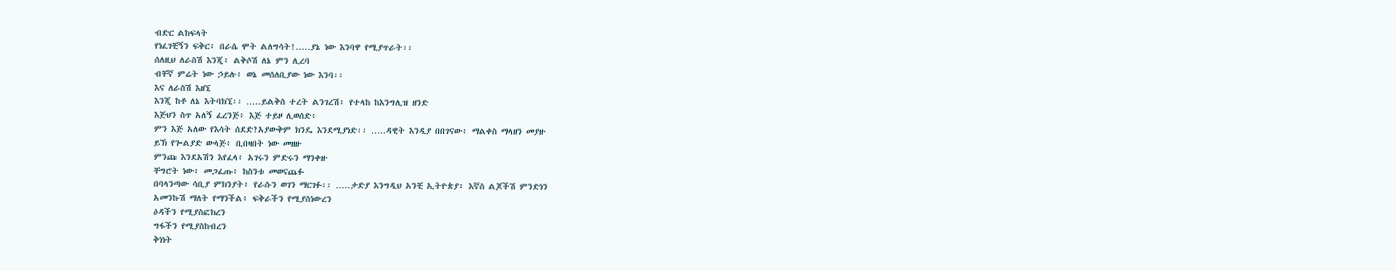ብድር ልከፍላት
የነፈገቺኝን ፍቅር፥ በራሴ ሞት ልለግሳት!.....ያኔ ነው እንባዋ የሚያጥራት፡፡
ሰለዚህ ለራስሽ እንጂ፥ ልቅሶሽ ለኔ ምን ሊረባ
ብቸኛ ምሬት ነው ኃይሉ፥ ወኔ መሰለቢያው ነው እንባ፡፡
እና ለራስሽ እዘኚ
እንጂ ከቶ ለኔ እትባክኚ፡፡ …..ይልቅስ ተረት ልንገረሽ፥ የተላከ ከእንግሊዝ ዘንድ
እጅህን ስጥ አለኝ ፈረንጅ፥ እጅ ተይዞ ሊወሰድ፥
ምን እጅ አለው የእሳት ሰደድ?አያውቅም ክንዴ እንደሚያነድ፡፡ …..ዳዊት እንዲያ በበገናው፥ ማልቀስ ማላዘን መያዙ
ይኽ የጐልያድ ውላጅ፥ ቢበዛበት ነው መዘዙ
ምንጩ እንደአሽን እየፈላ፥ አገሩን ምድሩን ማንቀዙ
ቸግሮት ነው፥ መጋፈጡ፥ ከስንቱ መወናጨፉ
በባላንጣው ሳቢያ ምክንያት፥ የራሱን ወገን ማርገፉ፡፡ …..ታድያ እንግዲህ አንቺ ኢትዮጵያ፥ እኛስ ልጆችሽ ምንድነን
አመንኩሽ ማለት የማንችል፥ ፍቅራችን የሚያስነውረን
ዕዳችን የሚያስፎክረን
ግፋችን የሚያስከብረን
ቅነነት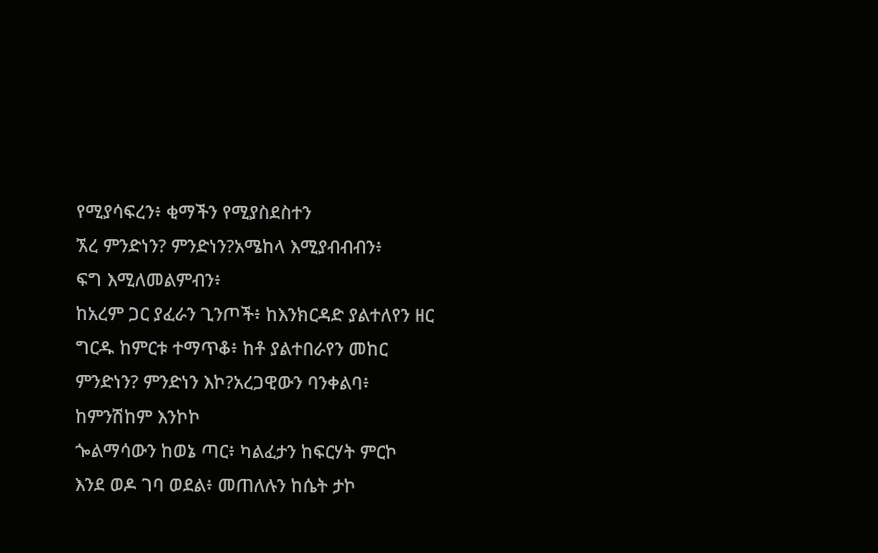የሚያሳፍረን፥ ቂማችን የሚያስደስተን
ኧረ ምንድነን? ምንድነን?አሜከላ እሚያብብብን፥
ፍግ እሚለመልምብን፥
ከአረም ጋር ያፈራን ጊንጦች፥ ከእንክርዳድ ያልተለየን ዘር
ግርዱ ከምርቱ ተማጥቆ፥ ከቶ ያልተበራየን መከር
ምንድነን? ምንድነን እኮ?አረጋዊውን ባንቀልባ፥ ከምንሽከም እንኮኮ
ጐልማሳውን ከወኔ ጣር፥ ካልፈታን ከፍርሃት ምርኮ
እንደ ወዶ ገባ ወደል፥ መጠለሉን ከሴት ታኮ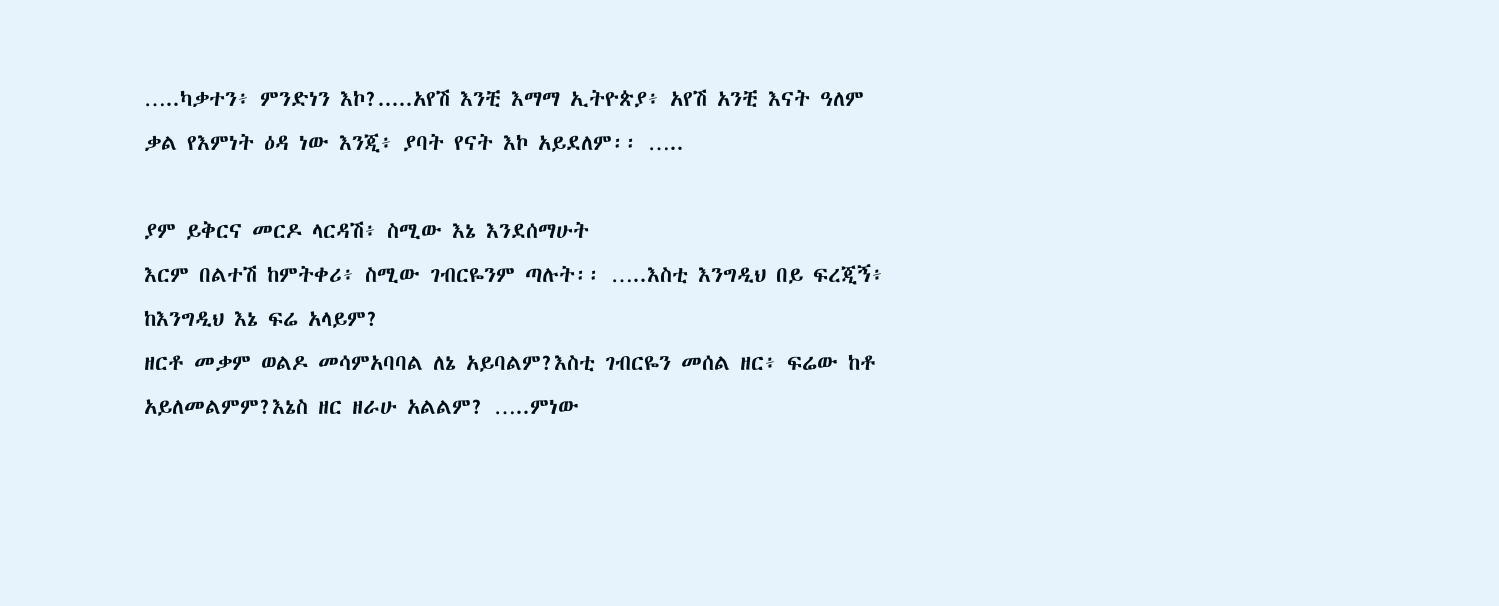…..ካቃተን፥ ምንድነን እኮ?.....አየሽ እንቺ እማማ ኢትዮጵያ፥ አየሽ አንቺ እናት ዓለም
ቃል የእምነት ዕዳ ነው እንጂ፥ ያባት የናት እኮ አይደለም፡፡ …..

ያም ይቅርና መርዶ ላርዳሽ፥ ስሚው እኔ እንደሰማሁት
እርም በልተሽ ከምትቀሪ፥ ስሚው ገብርዬንም ጣሉት፡፡ …..እስቲ እንግዲህ በይ ፍረጂኝ፥ ከእንግዲህ እኔ ፍሬ አላይም?
ዘርቶ መቃም ወልዶ መሳምአባባል ለኔ አይባልም?እስቲ ገብርዬን መሰል ዘር፥ ፍሬው ከቶ አይለመልምም?እኔስ ዘር ዘራሁ አልልም? …..ምነው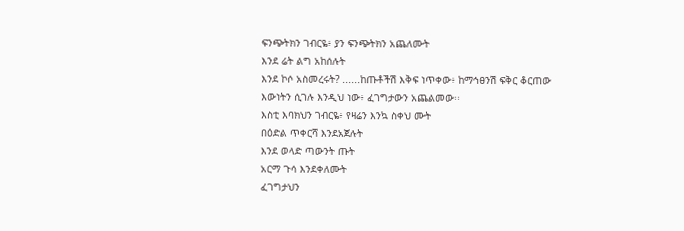ፍንጭትክን ገብርዬ፥ ያን ፍንጭትክን አጨለሙት
እንደ ሬት ልግ አከሰሉት
እንደ ኮሶ አስመረሩት? ......ከጡቶችሽ እቅፍ ነጥቀው፥ ከማኅፀንሽ ፍቅር ቆርጠው
እውነትን ሲገሉ እንዲህ ነው፥ ፈገግታውን አጨልመው፡፡
እስቲ እባክህን ገብርዬ፥ የዛሬን እንኳ ስቀህ ሙት
በዕድል ጥቀርሻ እንደአጀሉት
እንደ ወላድ ጣውንት ጡት
አርማ ጉሳ እንደቀለሙት
ፈገግታህን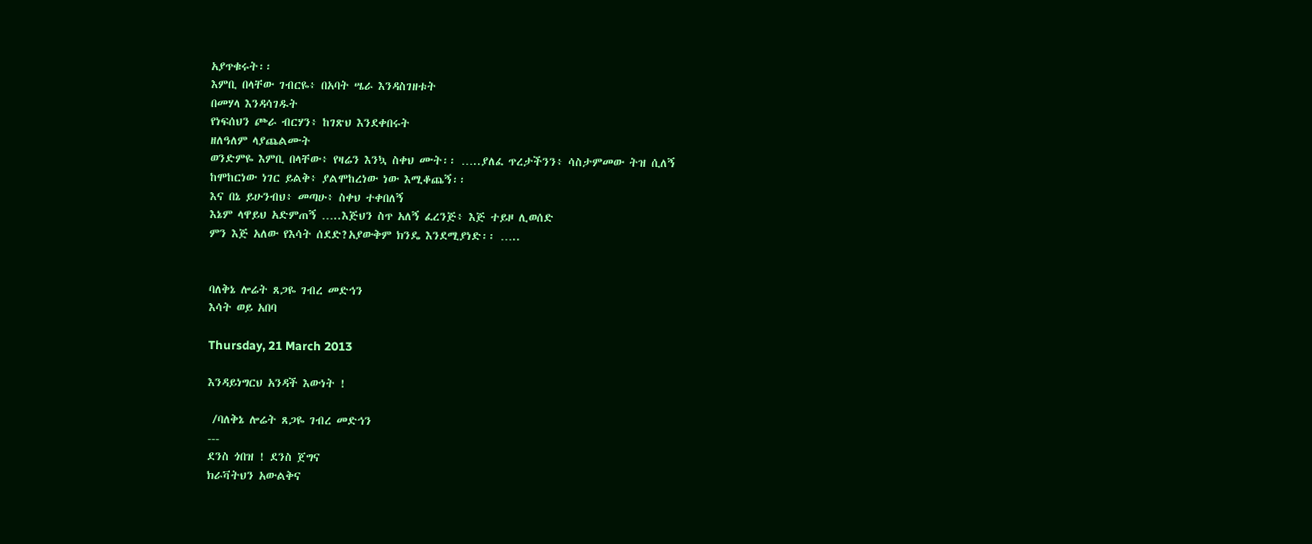አያጥቁሩት፡፡
እምቢ በላቸው ገብርዬ፥ በአባት ሤራ እንዳስገዘቱት
በመሃላ እንዳሳገዱት
የነፍሰህን ጮራ ብርሃን፥ ከገጽህ እንደቀበሩት
ዘለዓለም ላያጨልሙት
ወንድምዬ እምቢ በላቸው፥ የዛሬን እንኳ ስቀህ ሙት፡፡ …..ያለፈ ጥረታችንን፥ ሳስታምመው ትዝ ሲለኝ
ከሞከርነው ነገር ይልቅ፥ ያልሞከረነው ነው እሚቆጨኝ፡፡
እና በኔ ይሁንብህ፥ መጣሁ፥ ስቀህ ተቀበለኝ
እኔም ላዋይህ አድምጠኝ …..እጅህን ስጥ አለኝ ፈረንጅ፥ እጅ ተይዞ ሊወሰድ
ምን እጅ አለው የእሳት ሰደድ?አያውቅም ክንዴ እንደሚያነድ፡፡ …..


ባለቅኔ ሎሬት ጸጋዬ ገብረ መድኅን
እሳት ወይ አበባ

Thursday, 21 March 2013

እንዳይነግርህ አንዳች እውነት !

 /ባለቅኔ ሎሬት ጸጋዬ ገብረ መድኅን
---
ደንስ ጎበዝ ! ደንስ ጀግና
ክራቫትህን አውልቅና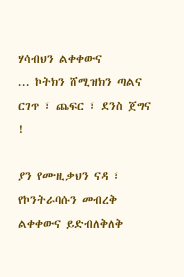ሃሳብህን ልቀቀውና
... ኮትክን ሸሚዝክን ጣልና
ርገጥ ፣ ጨፍር ፣ ደንስ ጀግና !

ያን የሙዚቃህን ናዳ ፣ የኮንትራባሱን መብረቅ
ልቀቀውና ይድብለቅለቅ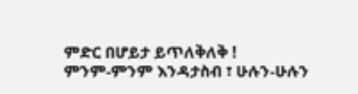ምድር በሆይታ ይጥለቅለቅ !
ምንም-ምንም እንዳታስብ ፣ ሁሉን-ሁሉን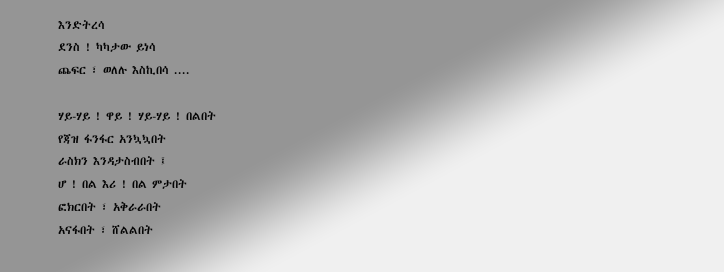እንድትረሳ
ደንስ ! ካካታው ይነሳ
ጨፍር ፣ ወለሉ እስኪበሳ ....

ሃይ-ሃይ ! ዋይ ! ሃይ-ሃይ ! በልበት
የጃዝ ፋንፋር አንኳኳበት
ራስክን እንዳታስብበት ፤
ሆ ! በል እሪ ! በል ምታበት
ፎክርበት ፣ አቅራራበት
አናፋበት ፣ ሸልልበት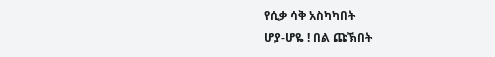የሲቃ ሳቅ አስካካበት
ሆያ-ሆዬ ! በል ጩኽበት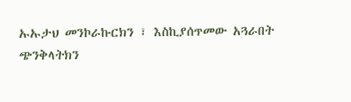ኡኡታህ መንኮራኩርክን ፣ እስኪያሰጥመው አጓራበት
ጭንቅላትክን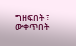ግዘፍበት ፣ ውቀጥበት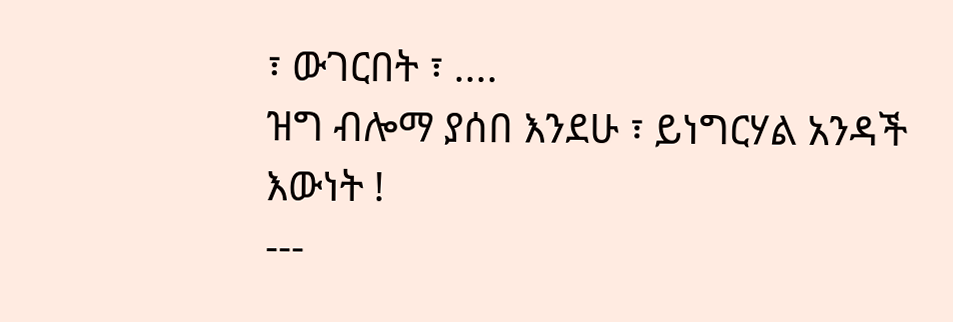፣ ውገርበት ፣ ....
ዝግ ብሎማ ያሰበ እንደሁ ፣ ይነግርሃል አንዳች እውነት !
---